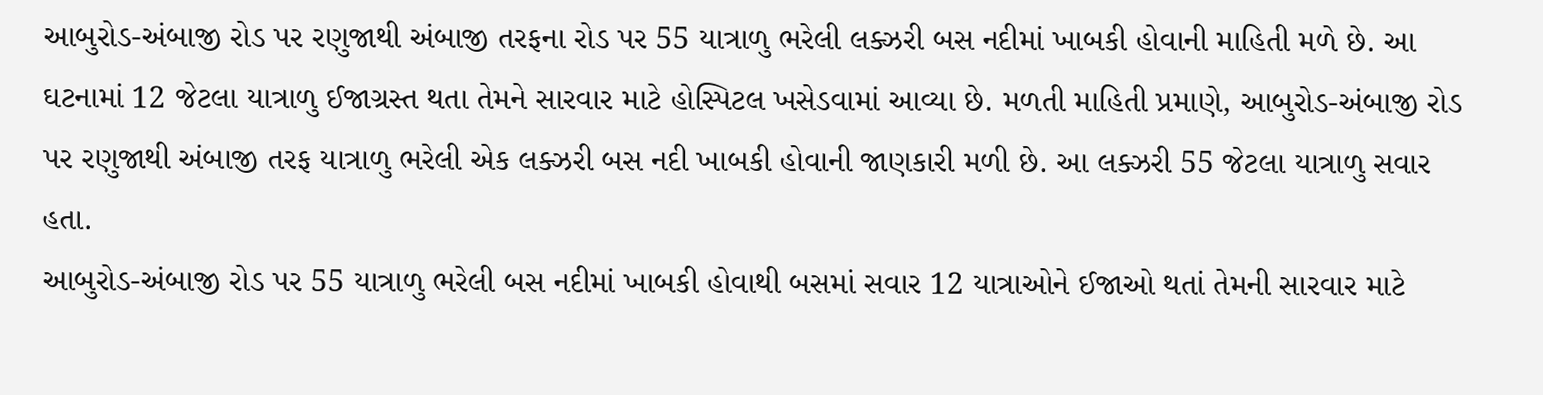આબુરોડ-અંબાજી રોડ પર રણુજાથી અંબાજી તરફના રોડ પર 55 યાત્રાળુ ભરેલી લક્ઝરી બસ નદીમાં ખાબકી હોવાની માહિતી મળે છે. આ ઘટનામાં 12 જેટલા યાત્રાળુ ઈજાગ્રસ્ત થતા તેમને સારવાર માટે હોસ્પિટલ ખસેડવામાં આવ્યા છે. મળતી માહિતી પ્રમાણે, આબુરોડ-અંબાજી રોડ પર રણુજાથી અંબાજી તરફ યાત્રાળુ ભરેલી એક લક્ઝરી બસ નદી ખાબકી હોવાની જાણકારી મળી છે. આ લક્ઝરી 55 જેટલા યાત્રાળુ સવાર હતા.
આબુરોડ-અંબાજી રોડ પર 55 યાત્રાળુ ભરેલી બસ નદીમાં ખાબકી હોવાથી બસમાં સવાર 12 યાત્રાઓને ઈજાઓ થતાં તેમની સારવાર માટે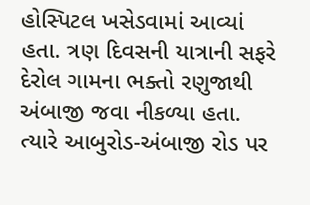હોસ્પિટલ ખસેડવામાં આવ્યાં હતા. ત્રણ દિવસની યાત્રાની સફરે દેરોલ ગામના ભક્તો રણુજાથી અંબાજી જવા નીકળ્યા હતા. ત્યારે આબુરોડ-અંબાજી રોડ પર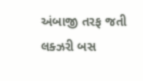અંબાજી તરફ જતી લક્ઝરી બસ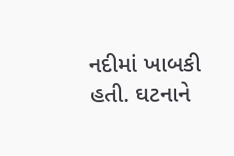નદીમાં ખાબકી હતી. ઘટનાને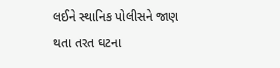લઈને સ્થાનિક પોલીસને જાણ થતા તરત ઘટના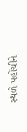સ્થળે પહોંચીને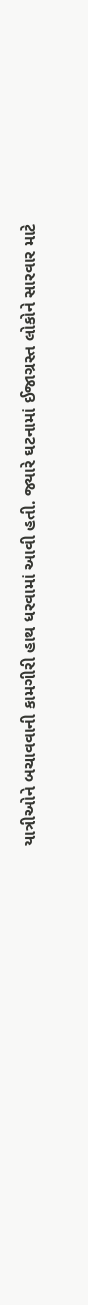યાત્રીઓને બચાવવાની કામગીરી હાથ ધરવામાં આવી હતી. જ્યારે ઘટનામાં ઈજાગ્રસ્ત લોકોને સારવાર માટે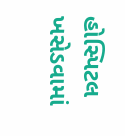હોસ્પિટલ ખસેડવામાં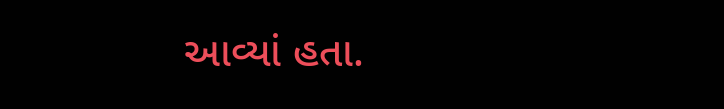આવ્યાં હતા.